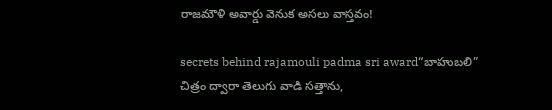రాజమౌళి అవార్డు వెనుక అసలు వాస్తవం!

secrets behind rajamouli padma sri award“బాహుబలి” చిత్రం ద్వారా తెలుగు వాడి సత్తాను,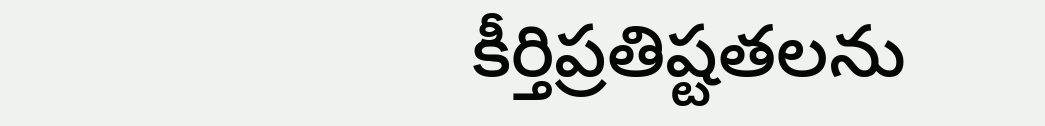కీర్తిప్రతిష్టతలను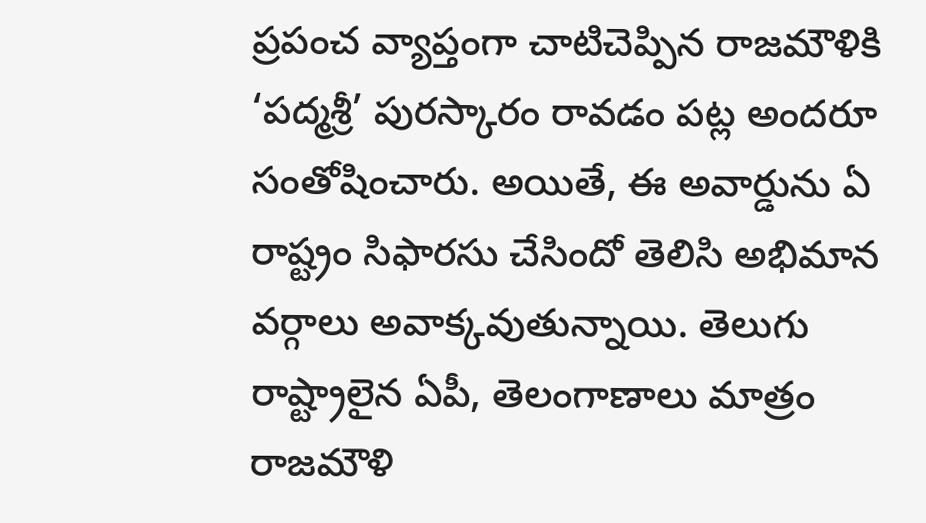ప్రపంచ వ్యాప్తంగా చాటిచెప్పిన రాజమౌళికి ‘పద్మశ్రీ’ పురస్కారం రావడం పట్ల అందరూ సంతోషించారు. అయితే, ఈ అవార్డును ఏ రాష్ట్రం సిఫారసు చేసిందో తెలిసి అభిమాన వర్గాలు అవాక్కవుతున్నాయి. తెలుగు రాష్ట్రాలైన ఏపీ, తెలంగాణాలు మాత్రం రాజమౌళి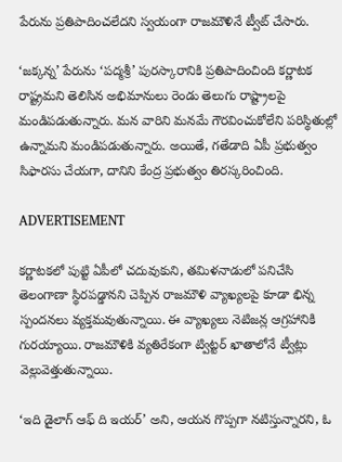పేరును ప్రతిపాదించలేదని స్వయంగా రాజమౌళినే ట్వీట్ చేసారు.

‘జక్కన్న’ పేరును ‘పద్మశ్రీ’ పురస్కారానికి ప్రతిపాదించింది కర్ణాటక రాష్ట్రమని తెలిసిన అభిమానులు రెండు తెలుగు రాష్ట్రాలపై మండిపడుతున్నారు. మన వారిని మనమే గౌరవించుకోలేని పరిస్థితుల్లో ఉన్నామని మండిపడుతున్నారు. అయితే, గతేడాది ఏపీ ప్రభుత్వం సిఫారసు చేయగా, దానిని కేంద్ర ప్రభుత్వం తిరస్కరించింది.

ADVERTISEMENT

కర్ణాటకలో పుట్టి ఏపీలో చదువుకుని, తమిళనాడులో పనిచేసి తెలంగాణా స్థిరపడ్డానని చెప్పిన రాజమౌళి వ్యాఖ్యలపై కూడా భిన్న స్పందనలు వ్యక్తమవుతున్నాయి. ఈ వ్యాఖ్యలు నెటిజన్ల ఆగ్రహానికి గురయ్యాయి. రాజమౌళికి వ్యతిరేకంగా ట్విట్టర్ ఖాతాలోనే ట్వీట్లు వెల్లువెత్తుతున్నాయి.

‘ఇది డైలాగ్ ఆఫ్ ది ఇయర్’ అని, ఆయన గొప్పగా నటిస్తున్నారని, ఓ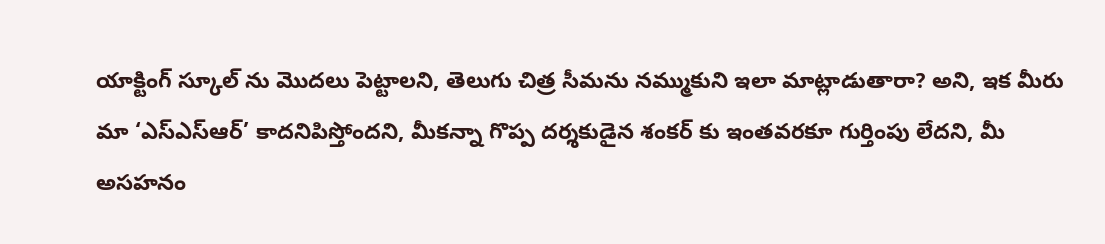యాక్టింగ్ స్కూల్ ను మొదలు పెట్టాలని, తెలుగు చిత్ర సీమను నమ్ముకుని ఇలా మాట్లాడుతారా? అని, ఇక మీరు మా ‘ఎస్ఎస్ఆర్’ కాదనిపిస్తోందని, మీకన్నా గొప్ప దర్శకుడైన శంకర్ కు ఇంతవరకూ గుర్తింపు లేదని, మీ అసహనం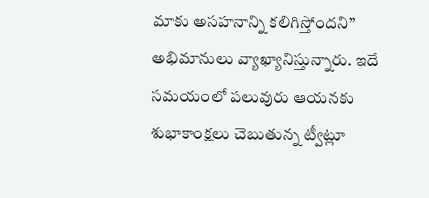మాకు అసహనాన్ని కలిగిస్తోందని” అభిమానులు వ్యాఖ్యానిస్తున్నారు. ఇదే సమయంలో పలువురు ఆయనకు శుభాకాంక్షలు చెబుతున్న ట్వీట్లూ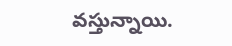వస్తున్నాయి.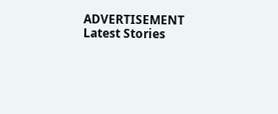ADVERTISEMENT
Latest Stories